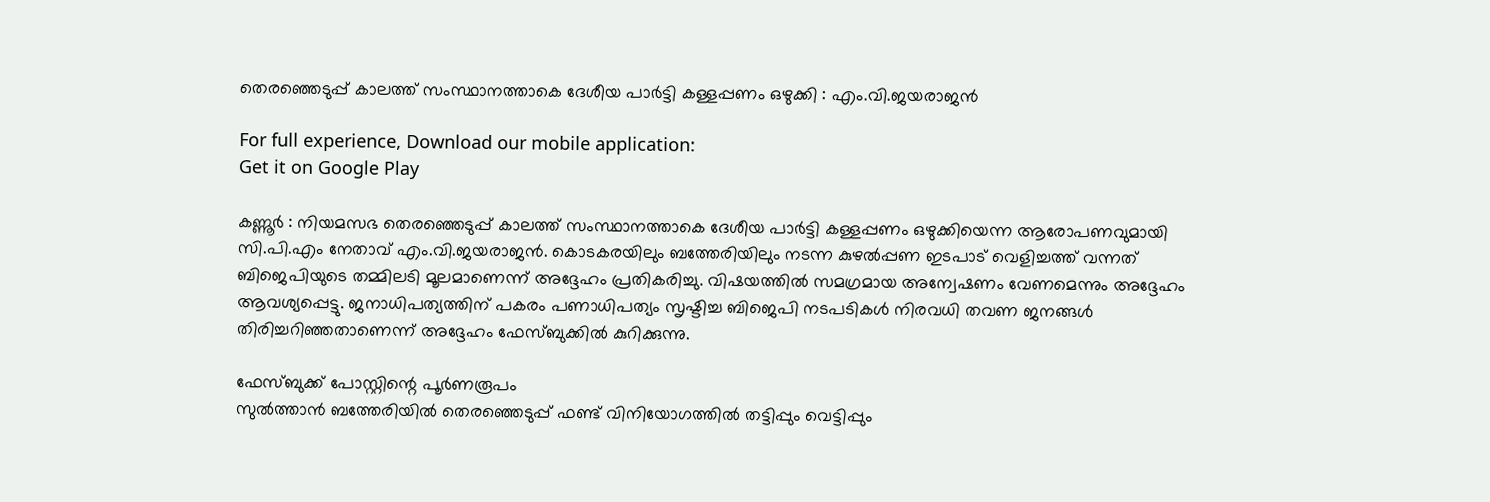തെരഞ്ഞെടുപ്പ് കാലത്ത് സംസ്ഥാനത്താകെ ദേശീയ പാര്‍ട്ടി കള്ളപ്പണം ഒഴുക്കി : എം.വി.ജയരാജന്‍

For full experience, Download our mobile application:
Get it on Google Play

കണ്ണൂര്‍ : നിയമസഭ തെരഞ്ഞെടുപ്പ് കാലത്ത് സംസ്ഥാനത്താകെ ദേശീയ പാര്‍ട്ടി കള്ളപ്പണം ഒഴുക്കിയെന്ന ആരോപണവുമായി സി.പി.എം നേതാവ് എം.വി.ജയരാജന്‍. കൊടകരയിലും ബത്തേരിയിലും നടന്ന കുഴല്‍പ്പണ ഇടപാട് വെളിച്ചത്ത് വന്നത് ബിജെപിയുടെ തമ്മിലടി മൂലമാണെന്ന് അദ്ദേഹം പ്രതികരിച്ചു. വിഷയത്തില്‍ സമഗ്രമായ അന്വേഷണം വേണമെന്നും അദ്ദേഹം ആവശ്യപ്പെട്ടു. ജനാധിപത്യത്തിന് പകരം പണാധിപത്യം സൃഷ്ടിച്ച ബിജെപി നടപടികള്‍ നിരവധി തവണ ജനങ്ങള്‍ തിരിച്ചറിഞ്ഞതാണെന്ന് അദ്ദേഹം ഫേസ്ബുക്കില്‍ കുറിക്കുന്നു.

ഫേസ്ബുക്ക് പോസ്റ്റിന്റെ പൂര്‍ണരൂപം
സുല്‍ത്താന്‍ ബത്തേരിയില്‍ തെരഞ്ഞെടുപ്പ് ഫണ്ട് വിനിയോഗത്തില്‍ തട്ടിപ്പും വെട്ടിപ്പും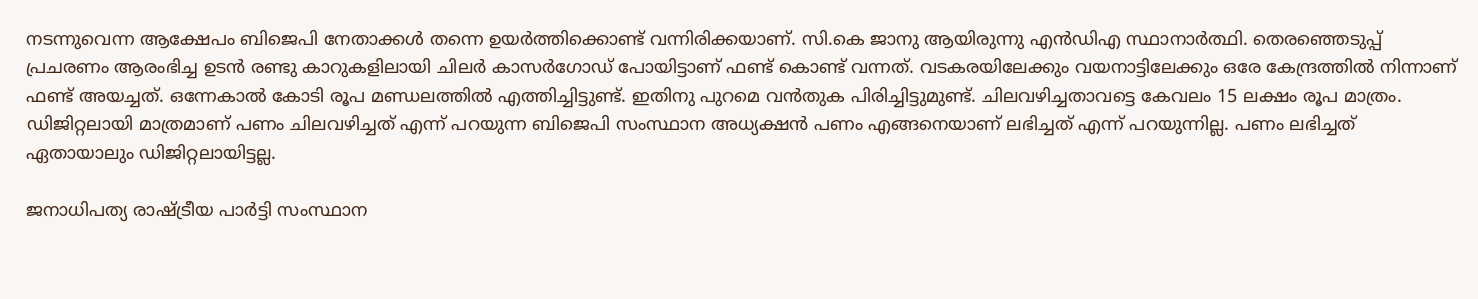നടന്നുവെന്ന ആക്ഷേപം ബിജെപി നേതാക്കള്‍ തന്നെ ഉയര്‍ത്തിക്കൊണ്ട് വന്നിരിക്കയാണ്. സി.കെ ജാനു ആയിരുന്നു എന്‍ഡിഎ സ്ഥാനാര്‍ത്ഥി. തെരഞ്ഞെടുപ്പ് പ്രചരണം ആരംഭിച്ച ഉടന്‍ രണ്ടു കാറുകളിലായി ചിലര്‍ കാസര്‍ഗോഡ് പോയിട്ടാണ് ഫണ്ട് കൊണ്ട് വന്നത്. വടകരയിലേക്കും വയനാട്ടിലേക്കും ഒരേ കേന്ദ്രത്തില്‍ നിന്നാണ് ഫണ്ട് അയച്ചത്. ഒന്നേകാല്‍ കോടി രൂപ മണ്ഡലത്തില്‍ എത്തിച്ചിട്ടുണ്ട്. ഇതിനു പുറമെ വന്‍തുക പിരിച്ചിട്ടുമുണ്ട്. ചിലവഴിച്ചതാവട്ടെ കേവലം 15 ലക്ഷം രൂപ മാത്രം. ഡിജിറ്റലായി മാത്രമാണ് പണം ചിലവഴിച്ചത് എന്ന് പറയുന്ന ബിജെപി സംസ്ഥാന അധ്യക്ഷന്‍ പണം എങ്ങനെയാണ് ലഭിച്ചത് എന്ന് പറയുന്നില്ല. പണം ലഭിച്ചത് ഏതായാലും ഡിജിറ്റലായിട്ടല്ല.

ജനാധിപത്യ രാഷ്ട്രീയ പാര്‍ട്ടി സംസ്ഥാന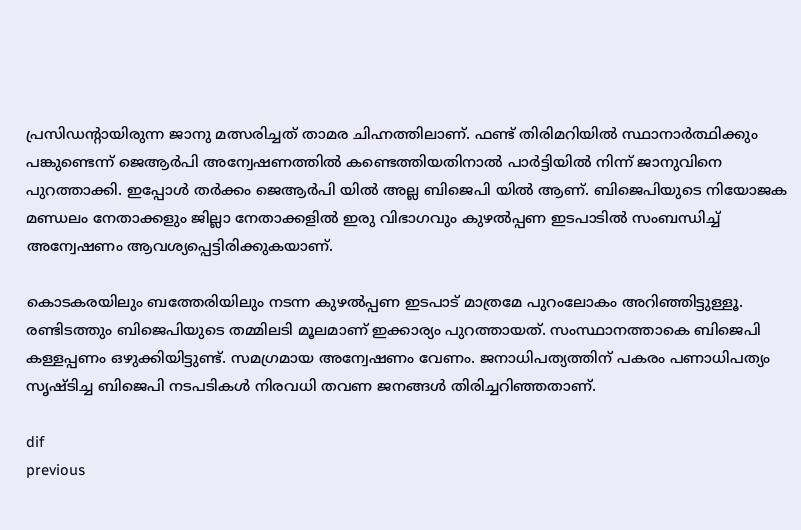പ്രസിഡന്റായിരുന്ന ജാനു മത്സരിച്ചത് താമര ചിഹ്നത്തിലാണ്. ഫണ്ട് തിരിമറിയില്‍ സ്ഥാനാര്‍ത്ഥിക്കും പങ്കുണ്ടെന്ന് ജെആര്‍പി അന്വേഷണത്തില്‍ കണ്ടെത്തിയതിനാല്‍ പാര്‍ട്ടിയില്‍ നിന്ന് ജാനുവിനെ പുറത്താക്കി. ഇപ്പോള്‍ തര്‍ക്കം ജെആര്‍പി യില്‍ അല്ല ബിജെപി യില്‍ ആണ്. ബിജെപിയുടെ നിയോജക മണ്ഡലം നേതാക്കളും ജില്ലാ നേതാക്കളില്‍ ഇരു വിഭാഗവും കുഴല്‍പ്പണ ഇടപാടില്‍ സംബന്ധിച്ച്‌ അന്വേഷണം ആവശ്യപ്പെട്ടിരിക്കുകയാണ്.

കൊടകരയിലും ബത്തേരിയിലും നടന്ന കുഴല്‍പ്പണ ഇടപാട് മാത്രമേ പുറംലോകം അറിഞ്ഞിട്ടുള്ളൂ. രണ്ടിടത്തും ബിജെപിയുടെ തമ്മിലടി മൂലമാണ് ഇക്കാര്യം പുറത്തായത്. സംസ്ഥാനത്താകെ ബിജെപി കള്ളപ്പണം ഒഴുക്കിയിട്ടുണ്ട്. സമഗ്രമായ അന്വേഷണം വേണം. ജനാധിപത്യത്തിന് പകരം പണാധിപത്യം സൃഷ്ടിച്ച ബിജെപി നടപടികള്‍ നിരവധി തവണ ജനങ്ങള്‍ തിരിച്ചറിഞ്ഞതാണ്.

dif
previous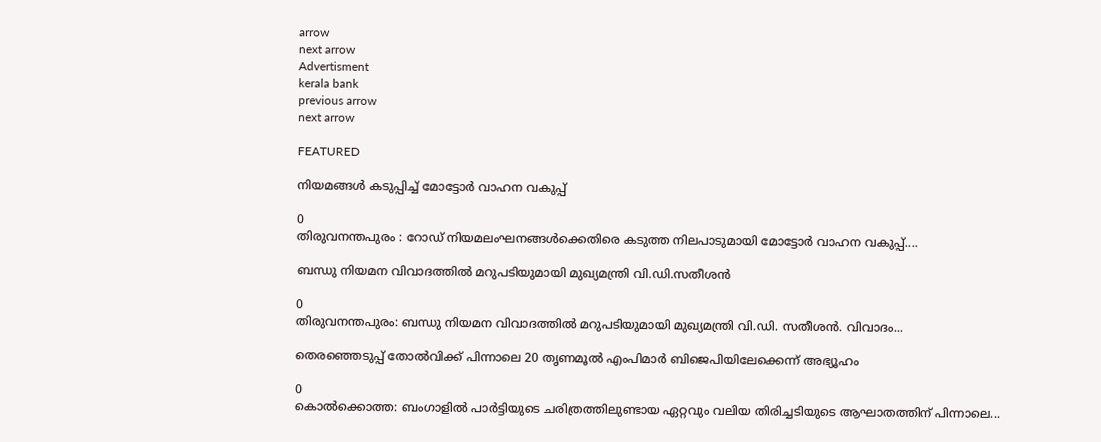arrow
next arrow
Advertisment
kerala bank
previous arrow
next arrow

FEATURED

നിയമങ്ങള്‍ കടുപ്പിച്ച് മോട്ടോർ വാഹന വകുപ്പ്

0
തിരുവനന്തപുരം : റോഡ് നിയമലംഘനങ്ങൾക്കെതിരെ കടുത്ത നിലപാടുമായി മോട്ടോർ വാഹന വകുപ്പ്....

ബന്ധു നിയമന വിവാദത്തില്‍ മറുപടിയുമായി മുഖ്യമന്ത്രി വി.ഡി.സതീശന്‍

0
തിരുവനന്തപുരം: ബന്ധു നിയമന വിവാദത്തില്‍ മറുപടിയുമായി മുഖ്യമന്ത്രി വി.ഡി. സതീശന്‍. വിവാദം...

തെരഞ്ഞെടുപ്പ് തോൽവിക്ക് പിന്നാലെ 20 തൃണമൂൽ എംപിമാർ ബിജെപിയിലേക്കെന്ന് അഭ്യൂഹം

0
കൊൽക്കൊത്ത: ബംഗാളിൽ പാര്‍ട്ടിയുടെ ചരിത്രത്തിലുണ്ടായ ഏറ്റവും വലിയ തിരിച്ചടിയുടെ ആഘാതത്തിന് പിന്നാലെ...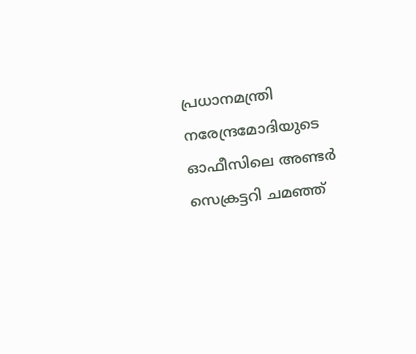പ്രധാനമന്ത്രി നരേന്ദ്രമോദിയുടെ ഓഫീസിലെ അണ്ടർ സെക്രട്ടറി ചമഞ്ഞ്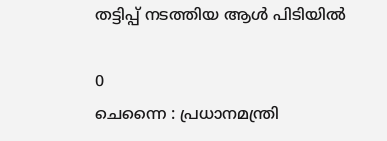തട്ടിപ്പ് നടത്തിയ ആൾ പിടിയിൽ

0
ചെന്നൈ : പ്രധാനമന്ത്രി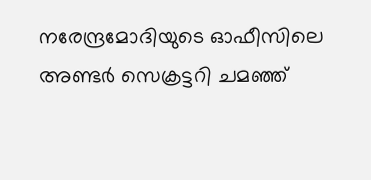നരേന്ദ്രമോദിയുടെ ഓഫീസിലെ അണ്ടർ സെക്രട്ടറി ചമഞ്ഞ്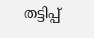തട്ടിപ്പ്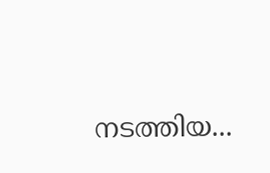നടത്തിയ...